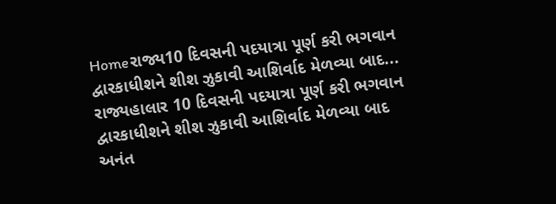Homeરાજ્ય10 દિવસની પદયાત્રા પૂર્ણ કરી ભગવાન દ્વારકાધીશને શીશ ઝુકાવી આશિર્વાદ મેળવ્યા બાદ... રાજ્યહાલાર 10 દિવસની પદયાત્રા પૂર્ણ કરી ભગવાન દ્વારકાધીશને શીશ ઝુકાવી આશિર્વાદ મેળવ્યા બાદ અનંત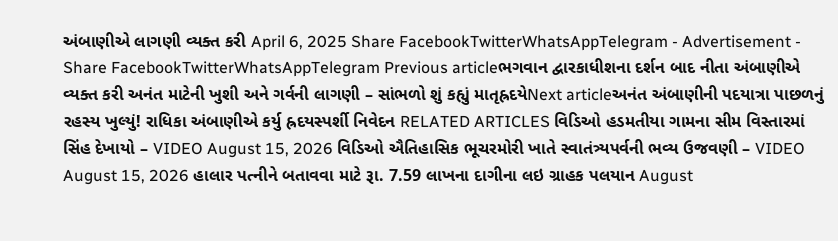અંબાણીએ લાગણી વ્યક્ત કરી April 6, 2025 Share FacebookTwitterWhatsAppTelegram - Advertisement - Share FacebookTwitterWhatsAppTelegram Previous articleભગવાન દ્વારકાધીશના દર્શન બાદ નીતા અંબાણીએ વ્યક્ત કરી અનંત માટેની ખુશી અને ગર્વની લાગણી – સાંભળો શું કહ્યું માતૃહ્રદયેNext articleઅનંત અંબાણીની પદયાત્રા પાછળનું રહસ્ય ખુલ્યું! રાધિકા અંબાણીએ કર્યુ હ્રદયસ્પર્શી નિવેદન RELATED ARTICLES વિડિઓ હડમતીયા ગામના સીમ વિસ્તારમાં સિંહ દેખાયો – VIDEO August 15, 2026 વિડિઓ ઐતિહાસિક ભૂચરમોરી ખાતે સ્વાતંત્ર્યપર્વની ભવ્ય ઉજવણી – VIDEO August 15, 2026 હાલાર પત્નીને બતાવવા માટે રૂા. 7.59 લાખના દાગીના લઇ ગ્રાહક પલયાન August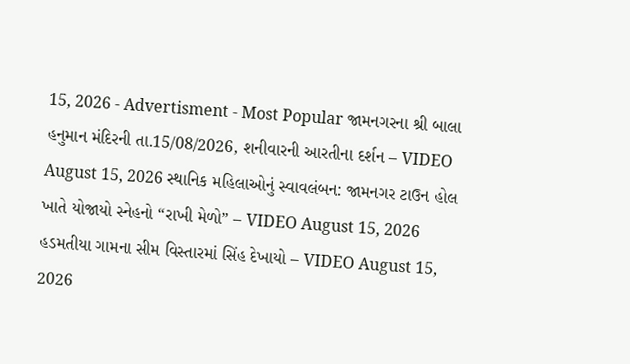15, 2026 - Advertisment - Most Popular જામનગરના શ્રી બાલા હનુમાન મંદિરની તા.15/08/2026, શનીવારની આરતીના દર્શન – VIDEO August 15, 2026 સ્થાનિક મહિલાઓનું સ્વાવલંબન: જામનગર ટાઉન હોલ ખાતે યોજાયો સ્નેહનો “રાખી મેળો” – VIDEO August 15, 2026 હડમતીયા ગામના સીમ વિસ્તારમાં સિંહ દેખાયો – VIDEO August 15, 2026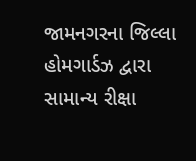જામનગરના જિલ્લા હોમગાર્ડઝ દ્વારા સામાન્ય રીક્ષા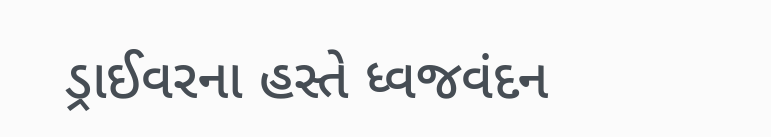ડ્રાઈવરના હસ્તે ધ્વજવંદન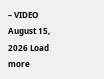– VIDEO August 15, 2026 Load more